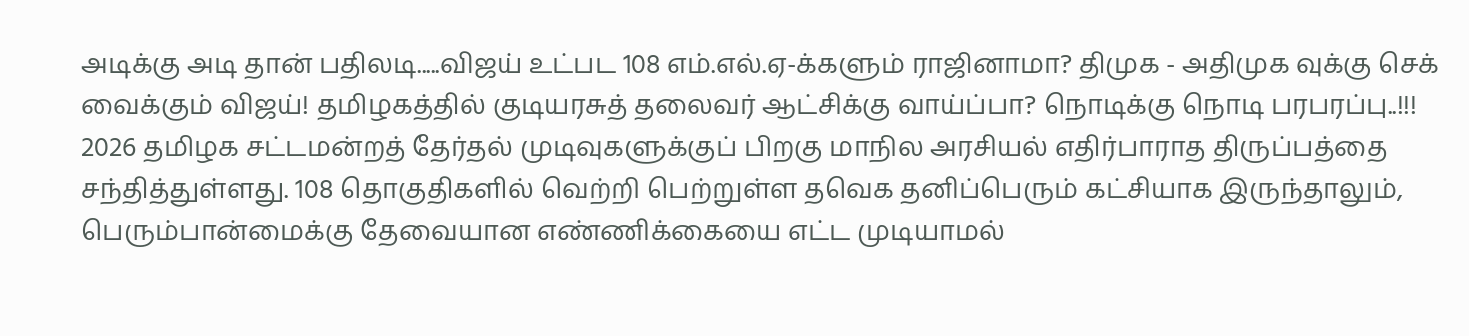அடிக்கு அடி தான் பதிலடி.....விஜய் உட்பட 108 எம்.எல்.ஏ-க்களும் ராஜினாமா? திமுக - அதிமுக வுக்கு செக் வைக்கும் விஜய்! தமிழகத்தில் குடியரசுத் தலைவர் ஆட்சிக்கு வாய்ப்பா? நொடிக்கு நொடி பரபரப்பு..!!!
2026 தமிழக சட்டமன்றத் தேர்தல் முடிவுகளுக்குப் பிறகு மாநில அரசியல் எதிர்பாராத திருப்பத்தை சந்தித்துள்ளது. 108 தொகுதிகளில் வெற்றி பெற்றுள்ள தவெக தனிப்பெரும் கட்சியாக இருந்தாலும், பெரும்பான்மைக்கு தேவையான எண்ணிக்கையை எட்ட முடியாமல்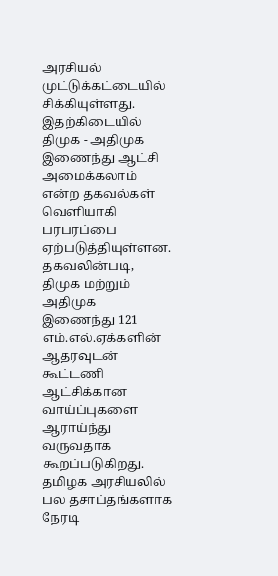அரசியல் முட்டுக்கட்டையில் சிக்கியுள்ளது. இதற்கிடையில் திமுக - அதிமுக இணைந்து ஆட்சி அமைக்கலாம் என்ற தகவல்கள் வெளியாகி பரபரப்பை ஏற்படுத்தியுள்ளன.
தகவலின்படி, திமுக மற்றும் அதிமுக இணைந்து 121 எம்.எல்.ஏக்களின் ஆதரவுடன் கூட்டணி ஆட்சிக்கான வாய்ப்புகளை ஆராய்ந்து வருவதாக கூறப்படுகிறது. தமிழக அரசியலில் பல தசாப்தங்களாக நேரடி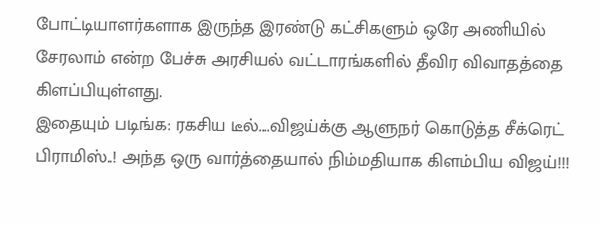போட்டியாளர்களாக இருந்த இரண்டு கட்சிகளும் ஒரே அணியில் சேரலாம் என்ற பேச்சு அரசியல் வட்டாரங்களில் தீவிர விவாதத்தை கிளப்பியுள்ளது.
இதையும் படிங்க: ரகசிய டீல்....விஜய்க்கு ஆளுநர் கொடுத்த சீக்ரெட் பிராமிஸ்..! அந்த ஒரு வார்த்தையால் நிம்மதியாக கிளம்பிய விஜய்!!!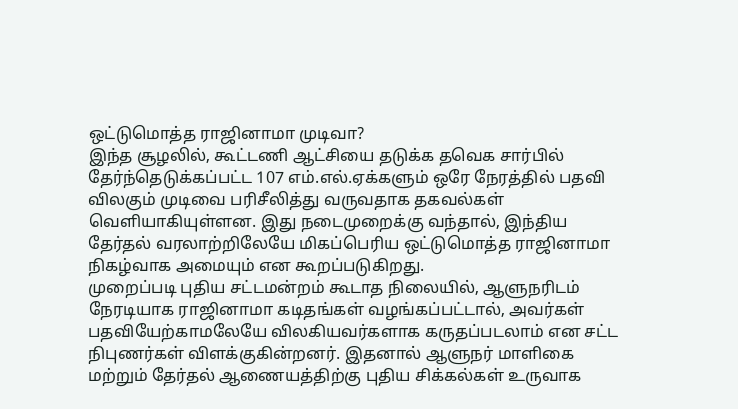ஒட்டுமொத்த ராஜினாமா முடிவா?
இந்த சூழலில், கூட்டணி ஆட்சியை தடுக்க தவெக சார்பில் தேர்ந்தெடுக்கப்பட்ட 107 எம்.எல்.ஏக்களும் ஒரே நேரத்தில் பதவி விலகும் முடிவை பரிசீலித்து வருவதாக தகவல்கள் வெளியாகியுள்ளன. இது நடைமுறைக்கு வந்தால், இந்திய தேர்தல் வரலாற்றிலேயே மிகப்பெரிய ஒட்டுமொத்த ராஜினாமா நிகழ்வாக அமையும் என கூறப்படுகிறது.
முறைப்படி புதிய சட்டமன்றம் கூடாத நிலையில், ஆளுநரிடம் நேரடியாக ராஜினாமா கடிதங்கள் வழங்கப்பட்டால், அவர்கள் பதவியேற்காமலேயே விலகியவர்களாக கருதப்படலாம் என சட்ட நிபுணர்கள் விளக்குகின்றனர். இதனால் ஆளுநர் மாளிகை மற்றும் தேர்தல் ஆணையத்திற்கு புதிய சிக்கல்கள் உருவாக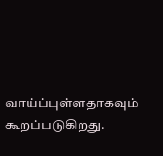வாய்ப்புள்ளதாகவும் கூறப்படுகிறது.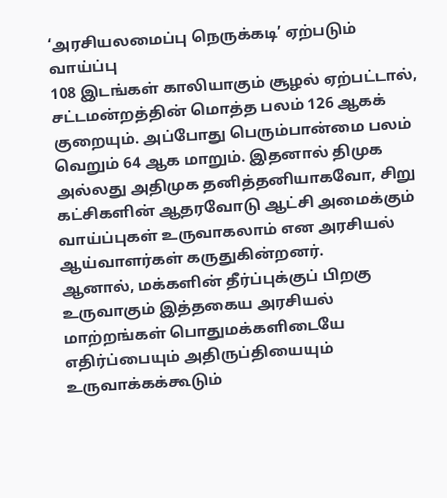‘அரசியலமைப்பு நெருக்கடி’ ஏற்படும் வாய்ப்பு
108 இடங்கள் காலியாகும் சூழல் ஏற்பட்டால், சட்டமன்றத்தின் மொத்த பலம் 126 ஆகக் குறையும். அப்போது பெரும்பான்மை பலம் வெறும் 64 ஆக மாறும். இதனால் திமுக அல்லது அதிமுக தனித்தனியாகவோ, சிறு கட்சிகளின் ஆதரவோடு ஆட்சி அமைக்கும் வாய்ப்புகள் உருவாகலாம் என அரசியல் ஆய்வாளர்கள் கருதுகின்றனர்.
ஆனால், மக்களின் தீர்ப்புக்குப் பிறகு உருவாகும் இத்தகைய அரசியல் மாற்றங்கள் பொதுமக்களிடையே எதிர்ப்பையும் அதிருப்தியையும் உருவாக்கக்கூடும்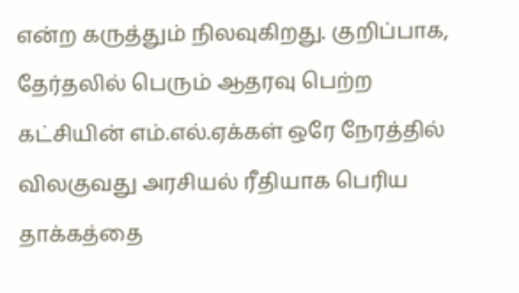என்ற கருத்தும் நிலவுகிறது. குறிப்பாக, தேர்தலில் பெரும் ஆதரவு பெற்ற கட்சியின் எம்.எல்.ஏக்கள் ஒரே நேரத்தில் விலகுவது அரசியல் ரீதியாக பெரிய தாக்கத்தை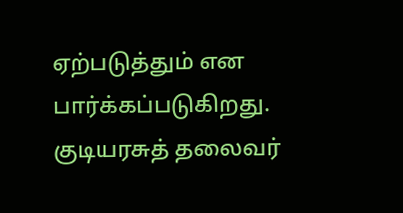ஏற்படுத்தும் என பார்க்கப்படுகிறது.
குடியரசுத் தலைவர்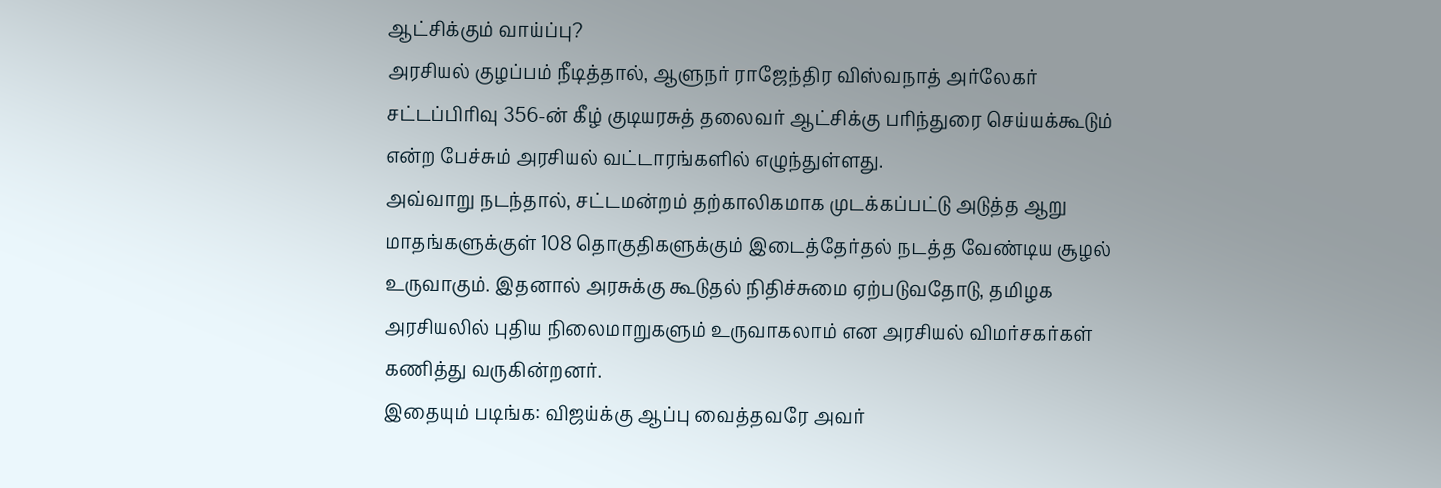ஆட்சிக்கும் வாய்ப்பு?
அரசியல் குழப்பம் நீடித்தால், ஆளுநர் ராஜேந்திர விஸ்வநாத் அர்லேகர் சட்டப்பிரிவு 356-ன் கீழ் குடியரசுத் தலைவர் ஆட்சிக்கு பரிந்துரை செய்யக்கூடும் என்ற பேச்சும் அரசியல் வட்டாரங்களில் எழுந்துள்ளது.
அவ்வாறு நடந்தால், சட்டமன்றம் தற்காலிகமாக முடக்கப்பட்டு அடுத்த ஆறு மாதங்களுக்குள் 108 தொகுதிகளுக்கும் இடைத்தேர்தல் நடத்த வேண்டிய சூழல் உருவாகும். இதனால் அரசுக்கு கூடுதல் நிதிச்சுமை ஏற்படுவதோடு, தமிழக அரசியலில் புதிய நிலைமாறுகளும் உருவாகலாம் என அரசியல் விமர்சகர்கள் கணித்து வருகின்றனர்.
இதையும் படிங்க: விஜய்க்கு ஆப்பு வைத்தவரே அவர்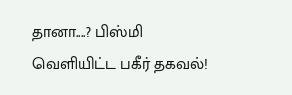தானா....? பிஸ்மி வெளியிட்ட பகீர் தகவல்!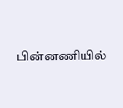பின்னணியில்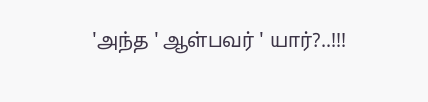'அந்த ' ஆள்பவர் ' யார்?..!!!